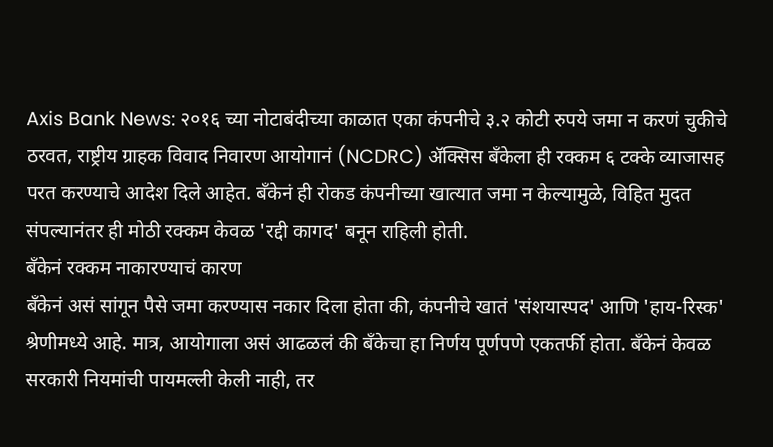Axis Bank News: २०१६ च्या नोटाबंदीच्या काळात एका कंपनीचे ३.२ कोटी रुपये जमा न करणं चुकीचे ठरवत, राष्ट्रीय ग्राहक विवाद निवारण आयोगानं (NCDRC) ॲक्सिस बँकेला ही रक्कम ६ टक्के व्याजासह परत करण्याचे आदेश दिले आहेत. बँकेनं ही रोकड कंपनीच्या खात्यात जमा न केल्यामुळे, विहित मुदत संपल्यानंतर ही मोठी रक्कम केवळ 'रद्दी कागद' बनून राहिली होती.
बँकेनं रक्कम नाकारण्याचं कारण
बँकेनं असं सांगून पैसे जमा करण्यास नकार दिला होता की, कंपनीचे खातं 'संशयास्पद' आणि 'हाय-रिस्क' श्रेणीमध्ये आहे. मात्र, आयोगाला असं आढळलं की बँकेचा हा निर्णय पूर्णपणे एकतर्फी होता. बँकेनं केवळ सरकारी नियमांची पायमल्ली केली नाही, तर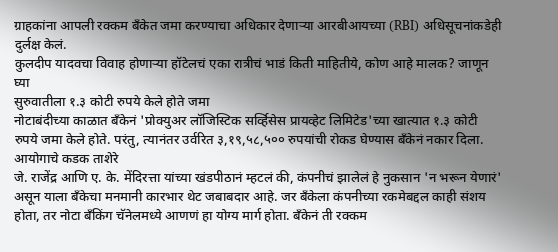ग्राहकांना आपली रक्कम बँकेत जमा करण्याचा अधिकार देणाऱ्या आरबीआयच्या (RBI) अधिसूचनांकडेही दुर्लक्ष केलं.
कुलदीप यादवचा विवाह होणाऱ्या हॉटेलचं एका रात्रीचं भाडं किती माहितीये, कोण आहे मालक? जाणून घ्या
सुरुवातीला १.३ कोटी रुपये केले होते जमा
नोटाबंदीच्या काळात बँकेनं 'प्रोक्युअर लॉजिस्टिक सर्व्हिसेस प्रायव्हेट लिमिटेड'च्या खात्यात १.३ कोटी रुपये जमा केले होते. परंतु, त्यानंतर उर्वरित ३,१९,५८,५०० रुपयांची रोकड घेण्यास बँकेनं नकार दिला.
आयोगाचे कडक ताशेरे
जे. राजेंद्र आणि ए. के. मेंदिरत्ता यांच्या खंडपीठानं म्हटलं की, कंपनीचं झालेलं हे नुकसान 'न भरून येणारं' असून याला बँकेचा मनमानी कारभार थेट जबाबदार आहे. जर बँकेला कंपनीच्या रकमेबद्दल काही संशय होता, तर नोटा बँकिंग चॅनेलमध्ये आणणं हा योग्य मार्ग होता. बँकेनं ती रक्कम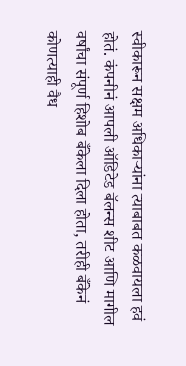स्वीकारून सक्षम अधिकाऱ्यांना त्याबाबत कळवायला हवं होतं. कंपनीनं आपली ऑडिटेड बॅलन्स शीट आणि मागील वर्षांचा संपूर्ण हिशोब बँकेला दिला होता, तरीही बँकेनं कोणत्याही वैध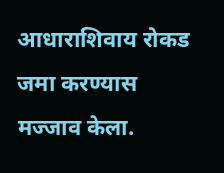आधाराशिवाय रोकड जमा करण्यास मज्जाव केला.